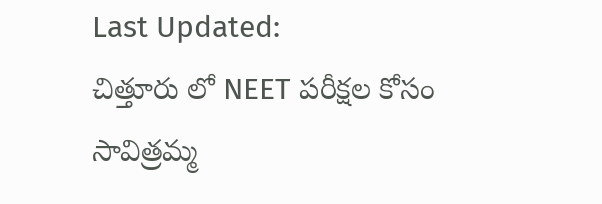Last Updated:
చిత్తూరు లో NEET పరీక్షల కోసం సావిత్రమ్మ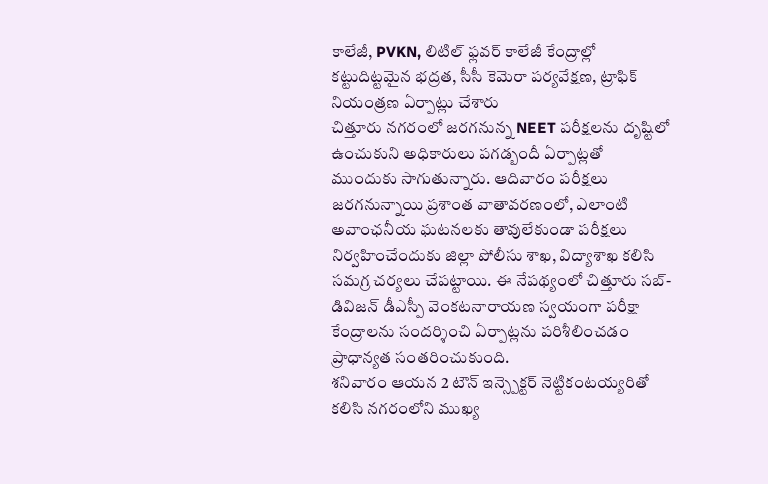కాలేజీ, PVKN, లిటిల్ ఫ్లవర్ కాలేజీ కేంద్రాల్లో కట్టుదిట్టమైన భద్రత, సీసీ కెమెరా పర్యవేక్షణ, ట్రాఫిక్ నియంత్రణ ఏర్పాట్లు చేశారు
చిత్తూరు నగరంలో జరగనున్న NEET పరీక్షలను దృష్టిలో ఉంచుకుని అధికారులు పగడ్బందీ ఏర్పాట్లతో ముందుకు సాగుతున్నారు. ఆదివారం పరీక్షలు జరగనున్నాయి ప్రశాంత వాతావరణంలో, ఎలాంటి అవాంఛనీయ ఘటనలకు తావులేకుండా పరీక్షలు నిర్వహించేందుకు జిల్లా పోలీసు శాఖ, విద్యాశాఖ కలిసి సమగ్ర చర్యలు చేపట్టాయి. ఈ నేపథ్యంలో చిత్తూరు సబ్-డివిజన్ డీఎస్పీ వెంకటనారాయణ స్వయంగా పరీక్షా కేంద్రాలను సందర్శించి ఏర్పాట్లను పరిశీలించడం ప్రాధాన్యత సంతరించుకుంది.
శనివారం ఆయన 2 టౌన్ ఇన్స్పెక్టర్ నెట్టికంటయ్యరితో కలిసి నగరంలోని ముఖ్య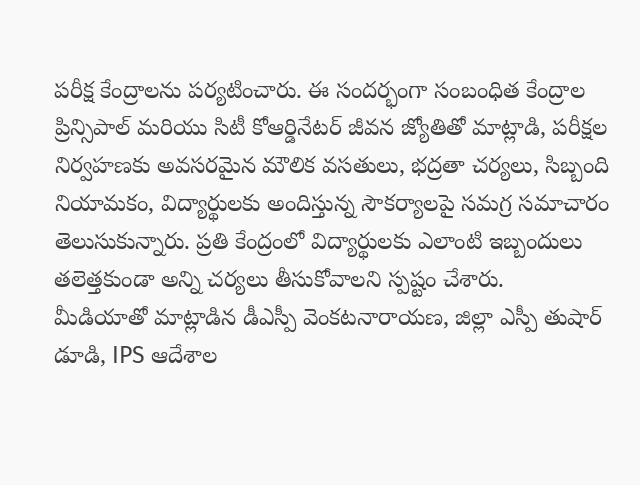పరీక్ష కేంద్రాలను పర్యటించారు. ఈ సందర్భంగా సంబంధిత కేంద్రాల ప్రిన్సిపాల్ మరియు సిటీ కోఆర్డినేటర్ జీవన జ్యోతితో మాట్లాడి, పరీక్షల నిర్వహణకు అవసరమైన మౌలిక వసతులు, భద్రతా చర్యలు, సిబ్బంది నియామకం, విద్యార్థులకు అందిస్తున్న సౌకర్యాలపై సమగ్ర సమాచారం తెలుసుకున్నారు. ప్రతి కేంద్రంలో విద్యార్థులకు ఎలాంటి ఇబ్బందులు తలెత్తకుండా అన్ని చర్యలు తీసుకోవాలని స్పష్టం చేశారు.
మీడియాతో మాట్లాడిన డీఎస్పీ వెంకటనారాయణ, జిల్లా ఎస్పీ తుషార్ డూడి, IPS ఆదేశాల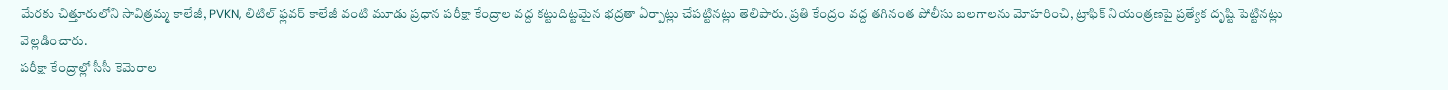మేరకు చిత్తూరులోని సావిత్రమ్మ కాలేజీ, PVKN, లిటిల్ ఫ్లవర్ కాలేజీ వంటి మూడు ప్రధాన పరీక్షా కేంద్రాల వద్ద కట్టుదిట్టమైన భద్రతా ఏర్పాట్లు చేపట్టినట్లు తెలిపారు. ప్రతి కేంద్రం వద్ద తగినంత పోలీసు బలగాలను మోహరించి, ట్రాఫిక్ నియంత్రణపై ప్రత్యేక దృష్టి పెట్టినట్లు వెల్లడించారు.
పరీక్షా కేంద్రాల్లో సీసీ కెమెరాల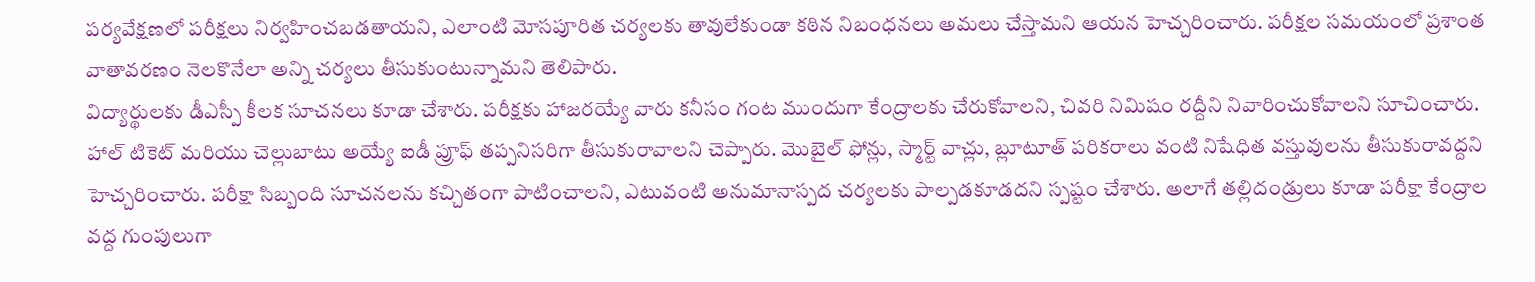పర్యవేక్షణలో పరీక్షలు నిర్వహించబడతాయని, ఎలాంటి మోసపూరిత చర్యలకు తావులేకుండా కఠిన నిబంధనలు అమలు చేస్తామని ఆయన హెచ్చరించారు. పరీక్షల సమయంలో ప్రశాంత వాతావరణం నెలకొనేలా అన్ని చర్యలు తీసుకుంటున్నామని తెలిపారు.
విద్యార్థులకు డీఎస్పీ కీలక సూచనలు కూడా చేశారు. పరీక్షకు హాజరయ్యే వారు కనీసం గంట ముందుగా కేంద్రాలకు చేరుకోవాలని, చివరి నిమిషం రద్దీని నివారించుకోవాలని సూచించారు. హాల్ టికెట్ మరియు చెల్లుబాటు అయ్యే ఐడీ ప్రూఫ్ తప్పనిసరిగా తీసుకురావాలని చెప్పారు. మొబైల్ ఫోన్లు, స్మార్ట్ వాచ్లు, బ్లూటూత్ పరికరాలు వంటి నిషేధిత వస్తువులను తీసుకురావద్దని హెచ్చరించారు. పరీక్షా సిబ్బంది సూచనలను కచ్చితంగా పాటించాలని, ఎటువంటి అనుమానాస్పద చర్యలకు పాల్పడకూడదని స్పష్టం చేశారు. అలాగే తల్లిదండ్రులు కూడా పరీక్షా కేంద్రాల వద్ద గుంపులుగా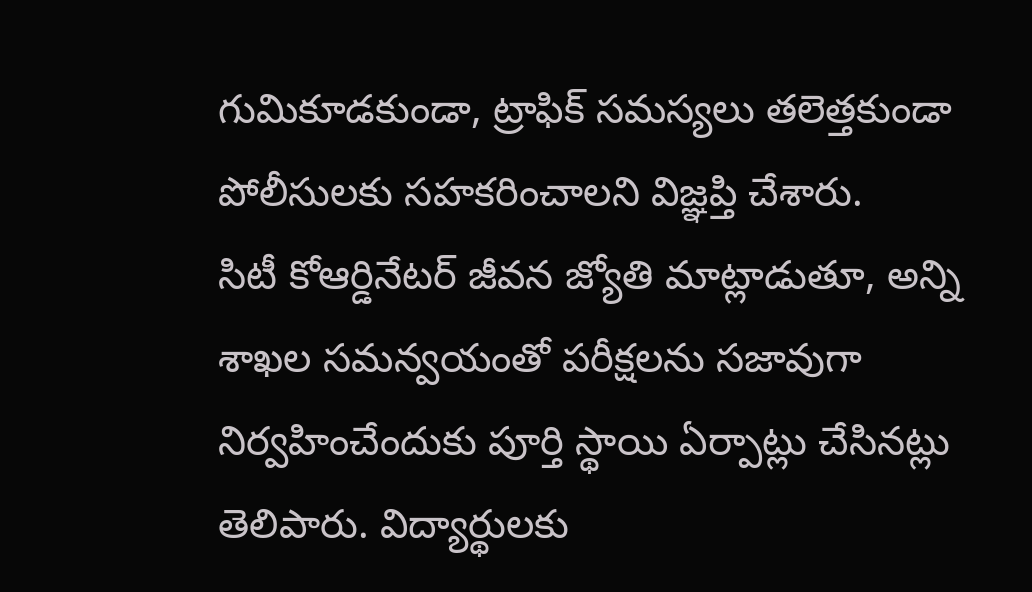గుమికూడకుండా, ట్రాఫిక్ సమస్యలు తలెత్తకుండా పోలీసులకు సహకరించాలని విజ్ఞప్తి చేశారు.
సిటీ కోఆర్డినేటర్ జీవన జ్యోతి మాట్లాడుతూ, అన్ని శాఖల సమన్వయంతో పరీక్షలను సజావుగా నిర్వహించేందుకు పూర్తి స్థాయి ఏర్పాట్లు చేసినట్లు తెలిపారు. విద్యార్థులకు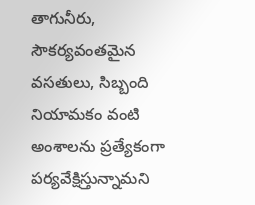తాగునీరు, సౌకర్యవంతమైన వసతులు, సిబ్బంది నియామకం వంటి అంశాలను ప్రత్యేకంగా పర్యవేక్షిస్తున్నామని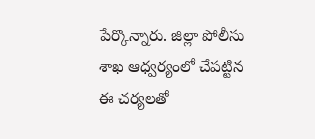పేర్కొన్నారు. జిల్లా పోలీసు శాఖ ఆధ్వర్యంలో చేపట్టిన ఈ చర్యలతో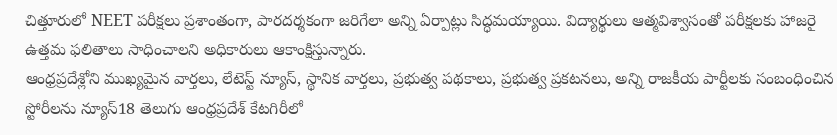చిత్తూరులో NEET పరీక్షలు ప్రశాంతంగా, పారదర్శకంగా జరిగేలా అన్ని ఏర్పాట్లు సిద్ధమయ్యాయి. విద్యార్థులు ఆత్మవిశ్వాసంతో పరీక్షలకు హాజరై ఉత్తమ ఫలితాలు సాధించాలని అధికారులు ఆకాంక్షిస్తున్నారు.
ఆంధ్రప్రదేశ్లోని ముఖ్యమైన వార్తలు, లేటెస్ట్ న్యూస్, స్థానిక వార్తలు, ప్రభుత్వ పథకాలు, ప్రభుత్వ ప్రకటనలు, అన్ని రాజకీయ పార్టీలకు సంబంధించిన స్టోరీలను న్యూస్18 తెలుగు ఆంధ్రప్రదేశ్ కేటగిరీలో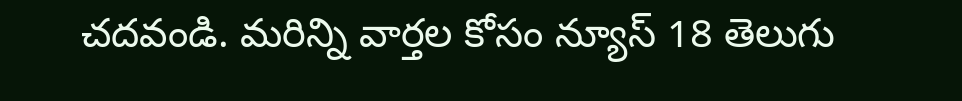చదవండి. మరిన్ని వార్తల కోసం న్యూస్ 18 తెలుగు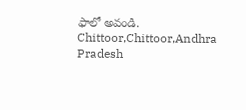ఫాలో అవండి.
Chittoor,Chittoor,Andhra Pradesh